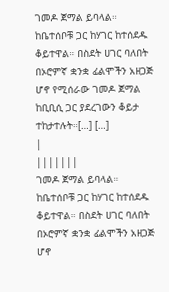ገመዶ ጀማል ይባላል። ከቤተሰቦቹ ጋር ከሃገር ከተሰደዱ ቆይተዋል። በስደት ሀገር ባለበት በኦሮምኛ ቋንቋ ፊልሞችን አዘጋጅ ሆኖ የሚሰራው ገመዶ ጀማል ከቢቢሲ ጋር ያደረገውን ቆይታ ተከታተሉት።[…] […]
|
|||||||
ገመዶ ጀማል ይባላል። ከቤተሰቦቹ ጋር ከሃገር ከተሰደዱ ቆይተዋል። በስደት ሀገር ባለበት በኦሮምኛ ቋንቋ ፊልሞችን አዘጋጅ ሆኖ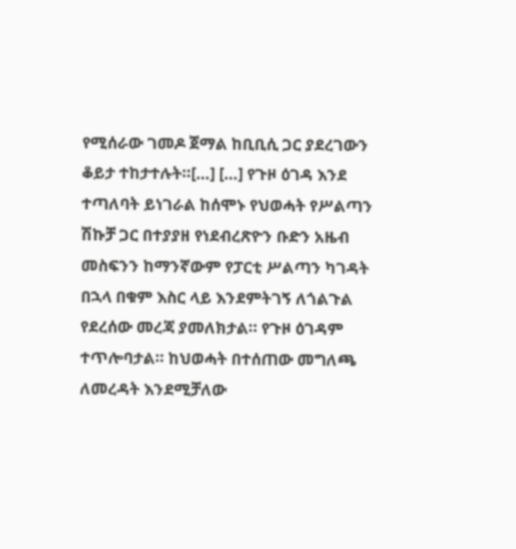የሚሰራው ገመዶ ጀማል ከቢቢሲ ጋር ያደረገውን ቆይታ ተከታተሉት።[…] […] የጉዞ ዕገዳ እንደ ተጣለባት ይነገራል ከሰሞኑ የህወሓት የሥልጣን ሽኩቻ ጋር በተያያዘ የነደብረጽዮን ቡድን አዜብ መስፍንን ከማንኛውም የፓርቲ ሥልጣን ካገዳት በኋላ በቁም እስር ላይ እንደምትገኝ ለጎልጉል የደረሰው መረጃ ያመለክታል። የጉዞ ዕገዳም ተጥሎባታል። ከህወሓት በተሰጠው መግለጫ ለመረዳት እንደሚቻለው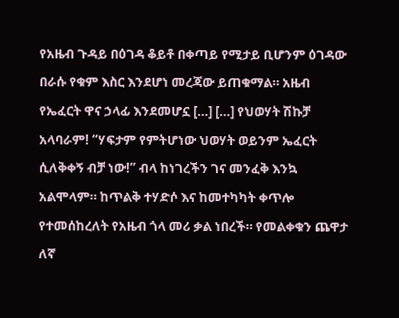የአዜብ ጉዳይ በዕገዳ ቆይቶ በቀጣይ የሚታይ ቢሆንም ዕገዳው በራሱ የቁም እስር እንደሆነ መረጃው ይጠቁማል። አዜብ የኤፈርት ዋና ኃላፊ እንደመሆኗ […] […] የህወሃት ሽኩቻ አላባራም! “ሃፍታም የምትሆነው ህወሃት ወይንም ኤፈርት ሲለቅቀኝ ብቻ ነው!” ብላ ከነገረችን ገና መንፈቅ እንኳ አልሞላም። ከጥልቅ ተሃድሶ እና ከመተካካት ቀጥሎ የተመሰከረለት የአዜብ ጎላ መሪ ቃል ነበረች። የመልቀቁን ጨዋታ ለኛ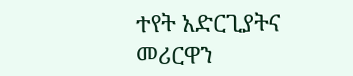ተየት አድርጊያትና መሪርዋን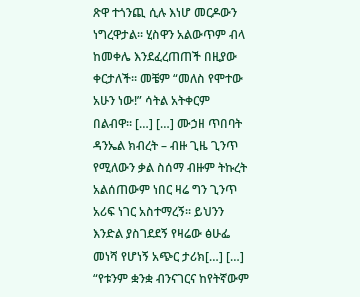ጽዋ ተጎንጪ ሲሉ እነሆ መርዶውን ነግረዋታል። ሂስዋን አልውጥም ብላ ከመቀሌ እንደፈረጠጠች በዚያው ቀርታለች። መቼም “መለስ የሞተው አሁን ነው!” ሳትል አትቀርም በልብዋ። […] […] ሙኃዘ ጥበባት ዳንኤል ክብረት – ብዙ ጊዜ ጊንጥ የሚለውን ቃል ስሰማ ብዙም ትኩረት አልሰጠውም ነበር ዛሬ ግን ጊንጥ አሪፍ ነገር አስተማረኝ፡፡ ይህንን እንድል ያስገደደኝ የዛሬው ፅሁፌ መነሻ የሆነኝ አጭር ታሪክ[…] […] “የቱንም ቋንቋ ብንናገርና ከየትኛውም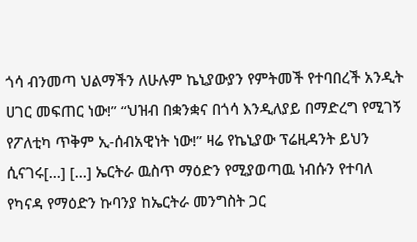ጎሳ ብንመጣ ህልማችን ለሁሉም ኬኒያውያን የምትመች የተባበረች አንዲት ሀገር መፍጠር ነው!” “ህዝብ በቋንቋና በጎሳ እንዲለያይ በማድረግ የሚገኝ የፖለቲካ ጥቅም ኢ-ሰብአዊነት ነው!” ዛሬ የኬኒያው ፕሬዚዳንት ይህን ሲናገሩ[…] […] ኤርትራ ዉስጥ ማዕድን የሚያወጣዉ ነብሱን የተባለ የካናዳ የማዕድን ኩባንያ ከኤርትራ መንግስት ጋር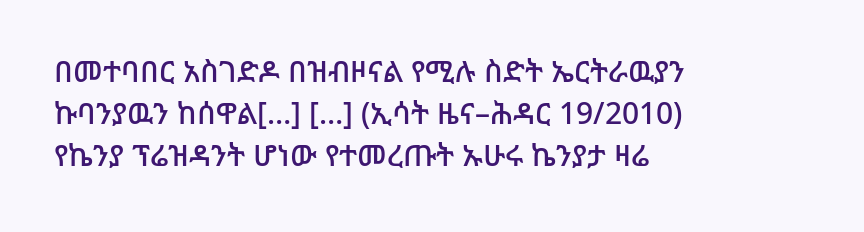በመተባበር አስገድዶ በዝብዞናል የሚሉ ስድት ኤርትራዉያን ኩባንያዉን ከሰዋል[…] […] (ኢሳት ዜና–ሕዳር 19/2010) የኬንያ ፕሬዝዳንት ሆነው የተመረጡት ኡሁሩ ኬንያታ ዛሬ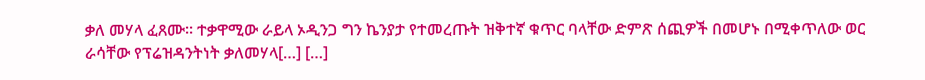ቃለ መሃላ ፈጸሙ። ተቃዋሚው ራይላ ኦዲንጋ ግን ኬንያታ የተመረጡት ዝቅተኛ ቁጥር ባላቸው ድምጽ ሰጪዎች በመሆኑ በሚቀጥለው ወር ራሳቸው የፕሬዝዳንትነት ቃለመሃላ[…] […]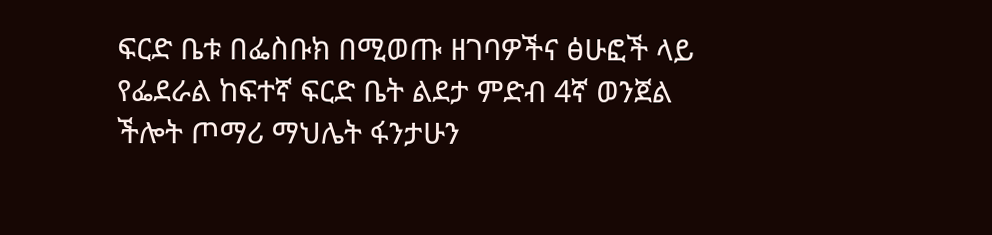ፍርድ ቤቱ በፌስቡክ በሚወጡ ዘገባዎችና ፅሁፎች ላይ የፌደራል ከፍተኛ ፍርድ ቤት ልደታ ምድብ 4ኛ ወንጀል ችሎት ጦማሪ ማህሌት ፋንታሁን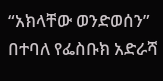“አክላቸው ወንድወሰን” በተባለ የፌስቡክ አድራሻ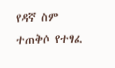የዳኛ ስም ተጠቅሶ የተፃፈ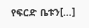የፍርድ ቤቱን[…]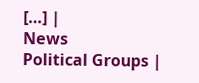[…] |
News
Political Groups |